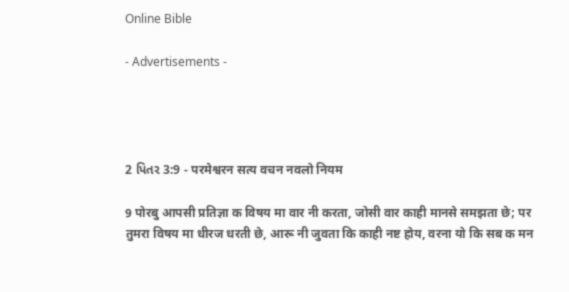Online Bible

- Advertisements -




2 પિતર 3:9 - परमेश्वरन सत्य वचन नवलो नियम

9 पोरबु आपसी प्रतिज्ञा क विषय मा वार नी करता, जोसी वार काही मानसे समझता छे; पर तुमरा विषय मा धीरज धरती छे, आरू नी जुवता कि काही नष्ट होय, वरना यो कि सब क मन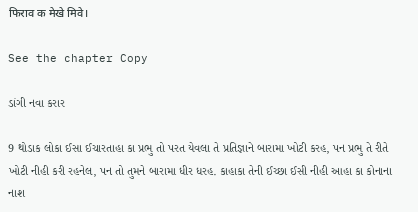फिराव क मेखे मिवे।

See the chapter Copy

ડાંગી નવા કરાર

9 થોડાક લોકા ઈસા ઈચારતાહા કા પ્રભુ તો પરત યેવલા તે પ્રતિજ્ઞાને બારામા ખોટી કરહ, પન પ્રભુ તે રીતે ખોટી નીહી કરી રહનેલ, પન તો તુમને બારામા ધીર ધરહ. કાહાકા તેની ઈચ્છા ઈસી નીહી આહા કા કોનાના નાશ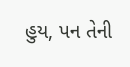હુય, પન તેની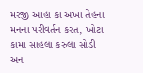મરજી આહા કા અખા તેહના મનના પરીવર્તન કરત, ખોટા કામા સાહલા કરુલા સોડી અન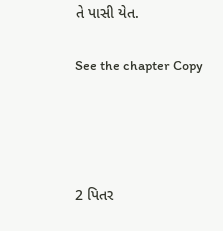તે પાસી યેત.

See the chapter Copy




2 પિતર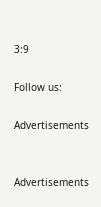3:9

Follow us:

Advertisements


Advertisements